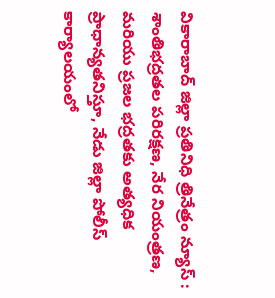వికారాబాద్ జిల్లా ప్రతినిధి త్రినేత్రం న్యూస్ : శాంతిభద్రతల పరిరక్షణ, నేర నియంత్రణ, మరియు ప్రజల భద్రతకు అత్యధిక ప్రాధాన్యతనిస్తూ, నేడు జిల్లా పోలీస్ కార్యాలయంలో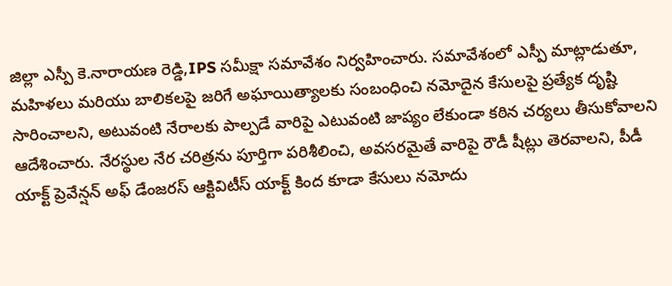జిల్లా ఎస్పీ కె.నారాయణ రెడ్డి,IPS సమీక్షా సమావేశం నిర్వహించారు. సమావేశంలో ఎస్పీ మాట్లాడుతూ, మహిళలు మరియు బాలికలపై జరిగే అఘాయిత్యాలకు సంబంధించి నమోదైన కేసులపై ప్రత్యేక దృష్టి సారించాలని, అటువంటి నేరాలకు పాల్పడే వారిపై ఎటువంటి జాప్యం లేకుండా కఠిన చర్యలు తీసుకోవాలని ఆదేశించారు. నేరస్థుల నేర చరిత్రను పూర్తిగా పరిశీలించి, అవసరమైతే వారిపై రౌడీ షీట్లు తెరవాలని, పీడీ యాక్ట్ ప్రెవేన్షన్ అఫ్ డేంజరస్ ఆక్టివిటీస్ యాక్ట్ కింద కూడా కేసులు నమోదు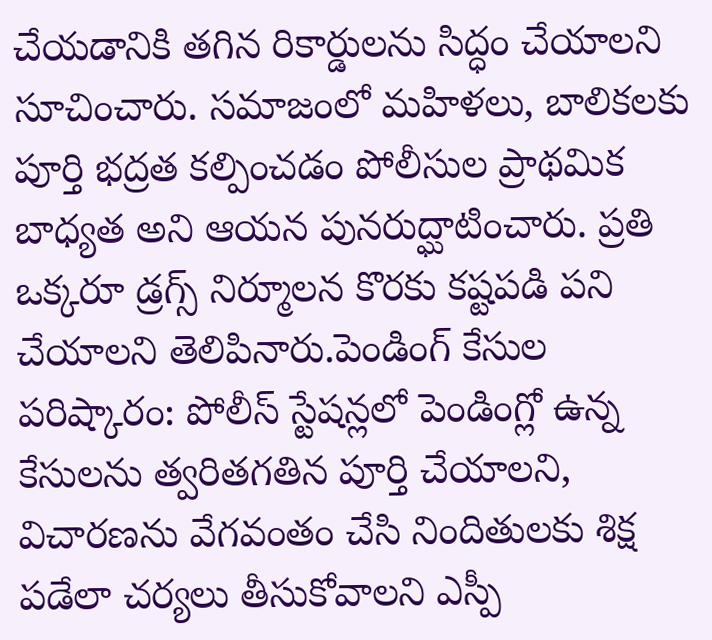చేయడానికి తగిన రికార్డులను సిద్ధం చేయాలని సూచించారు. సమాజంలో మహిళలు, బాలికలకు పూర్తి భద్రత కల్పించడం పోలీసుల ప్రాథమిక బాధ్యత అని ఆయన పునరుద్ఘాటించారు. ప్రతి ఒక్కరూ డ్రగ్స్ నిర్మూలన కొరకు కష్టపడి పని చేయాలని తెలిపినారు.పెండింగ్ కేసుల పరిష్కారం: పోలీస్ స్టేషన్లలో పెండింగ్లో ఉన్న కేసులను త్వరితగతిన పూర్తి చేయాలని, విచారణను వేగవంతం చేసి నిందితులకు శిక్ష పడేలా చర్యలు తీసుకోవాలని ఎస్పీ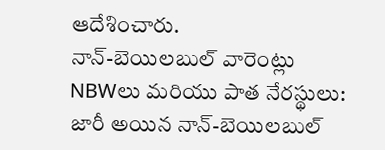ఆదేశించారు.
నాన్-బెయిలబుల్ వారెంట్లు NBWలు మరియు పాత నేరస్థులు: జారీ అయిన నాన్-బెయిలబుల్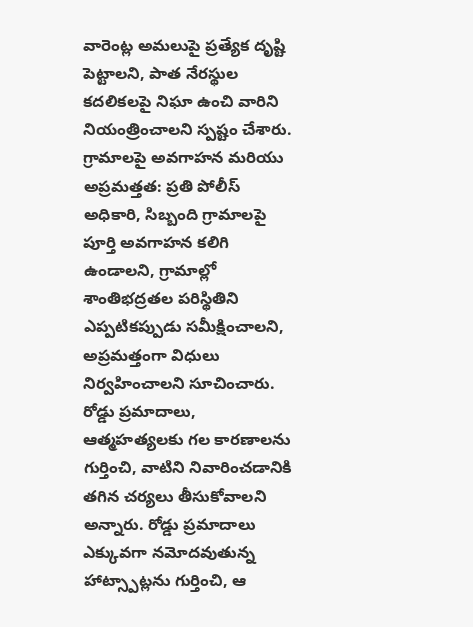వారెంట్ల అమలుపై ప్రత్యేక దృష్టి పెట్టాలని, పాత నేరస్థుల కదలికలపై నిఘా ఉంచి వారిని నియంత్రించాలని స్పష్టం చేశారు. గ్రామాలపై అవగాహన మరియు అప్రమత్తత: ప్రతి పోలీస్ అధికారి, సిబ్బంది గ్రామాలపై పూర్తి అవగాహన కలిగి ఉండాలని, గ్రామాల్లో శాంతిభద్రతల పరిస్థితిని ఎప్పటికప్పుడు సమీక్షించాలని, అప్రమత్తంగా విధులు నిర్వహించాలని సూచించారు.
రోడ్డు ప్రమాదాలు, ఆత్మహత్యలకు గల కారణాలను గుర్తించి, వాటిని నివారించడానికి తగిన చర్యలు తీసుకోవాలని అన్నారు. రోడ్డు ప్రమాదాలు ఎక్కువగా నమోదవుతున్న హాట్స్పాట్లను గుర్తించి, ఆ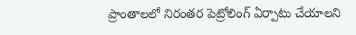ప్రాంతాలలో నిరంతర పెట్రోలింగ్ ఏర్పాటు చేయాలని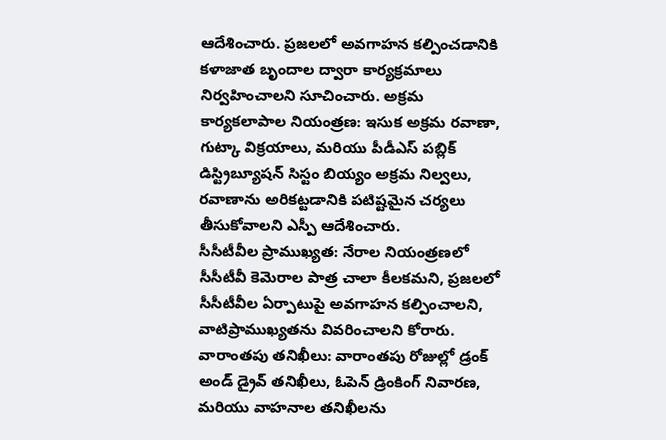ఆదేశించారు. ప్రజలలో అవగాహన కల్పించడానికి కళాజాత బృందాల ద్వారా కార్యక్రమాలు నిర్వహించాలని సూచించారు. అక్రమ కార్యకలాపాల నియంత్రణ: ఇసుక అక్రమ రవాణా, గుట్కా విక్రయాలు, మరియు పీడీఎస్ పబ్లిక్ డిస్ట్రిబ్యూషన్ సిస్టం బియ్యం అక్రమ నిల్వలు, రవాణాను అరికట్టడానికి పటిష్టమైన చర్యలు తీసుకోవాలని ఎస్పీ ఆదేశించారు.
సీసీటీవీల ప్రాముఖ్యత: నేరాల నియంత్రణలో సీసీటీవీ కెమెరాల పాత్ర చాలా కీలకమని, ప్రజలలో సీసీటీవీల ఏర్పాటుపై అవగాహన కల్పించాలని, వాటిప్రాముఖ్యతను వివరించాలని కోరారు. వారాంతపు తనిఖీలు: వారాంతపు రోజుల్లో డ్రంక్ అండ్ డ్రైవ్ తనిఖీలు, ఓపెన్ డ్రింకింగ్ నివారణ, మరియు వాహనాల తనిఖీలను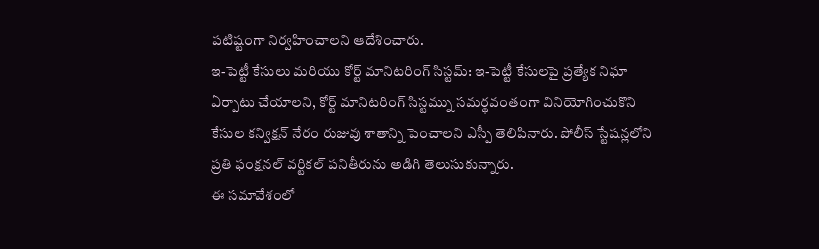పటిష్టంగా నిర్వహించాలని ఆదేశించారు.
ఇ-పెట్టీ కేసులు మరియు కోర్ట్ మానిటరింగ్ సిస్టమ్: ఇ-పెట్టీ కేసులపై ప్రత్యేక నిఘా ఏర్పాటు చేయాలని, కోర్ట్ మానిటరింగ్ సిస్టమ్ను సమర్థవంతంగా వినియోగించుకొని కేసుల కన్విక్షన్ నేరం రుజువు శాతాన్ని పెంచాలని ఎస్పీ తెలిపినారు. పోలీస్ స్టేషన్లలోని ప్రతి ఫంక్షనల్ వర్టికల్ పనితీరును అడిగి తెలుసుకున్నారు.
ఈ సమావేశంలో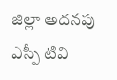జిల్లా అదనపు ఎస్పీ టివి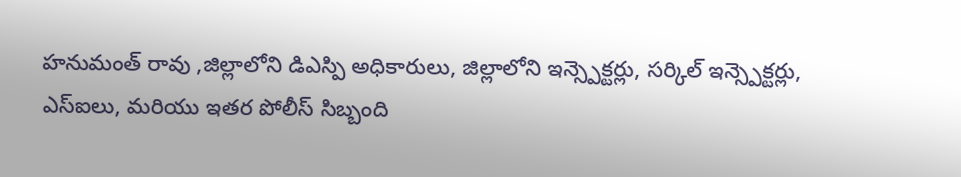హనుమంత్ రావు ,జిల్లాలోని డిఎస్పి అధికారులు, జిల్లాలోని ఇన్స్పెక్టర్లు, సర్కిల్ ఇన్స్పెక్టర్లు, ఎస్ఐలు, మరియు ఇతర పోలీస్ సిబ్బంది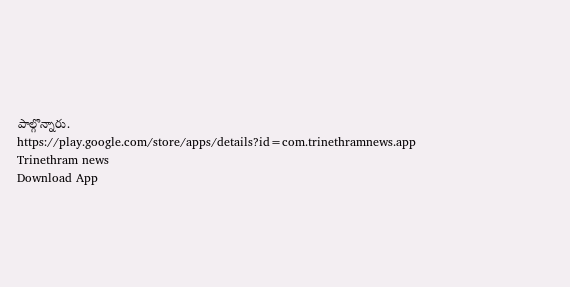పాల్గొన్నారు.
https://play.google.com/store/apps/details?id=com.trinethramnews.app
Trinethram news
Download App